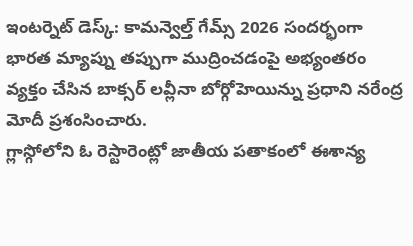ఇంటర్నెట్ డెస్క్: కామన్వెల్త్ గేమ్స్ 2026 సందర్భంగా భారత మ్యాప్ను తప్పుగా ముద్రించడంపై అభ్యంతరం వ్యక్తం చేసిన బాక్సర్ లవ్లీనా బోర్గోహెయిన్ను ప్రధాని నరేంద్ర మోదీ ప్రశంసించారు.
గ్లాస్గోలోని ఓ రెస్టారెంట్లో జాతీయ పతాకంలో ఈశాన్య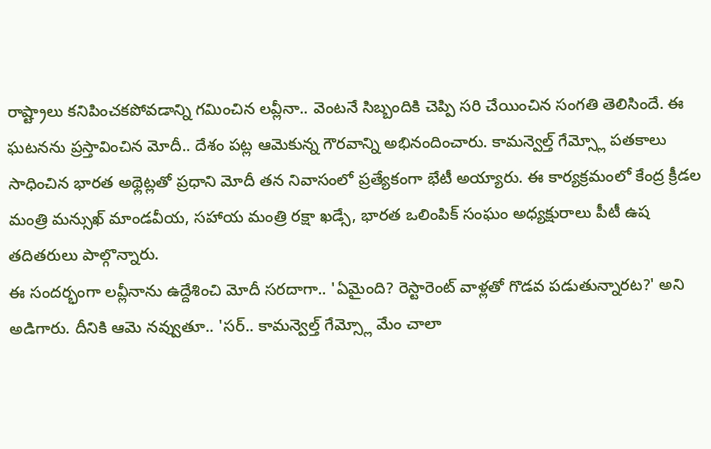రాష్ట్రాలు కనిపించకపోవడాన్ని గమించిన లవ్లీనా.. వెంటనే సిబ్బందికి చెప్పి సరి చేయించిన సంగతి తెలిసిందే. ఈ ఘటనను ప్రస్తావించిన మోదీ.. దేశం పట్ల ఆమెకున్న గౌరవాన్ని అభినందించారు. కామన్వెల్త్ గేమ్స్లో పతకాలు సాధించిన భారత అథ్లెట్లతో ప్రధాని మోదీ తన నివాసంలో ప్రత్యేకంగా భేటీ అయ్యారు. ఈ కార్యక్రమంలో కేంద్ర క్రీడల మంత్రి మన్సుఖ్ మాండవీయ, సహాయ మంత్రి రక్షా ఖడ్సే, భారత ఒలింపిక్ సంఘం అధ్యక్షురాలు పీటీ ఉష తదితరులు పాల్గొన్నారు.
ఈ సందర్భంగా లవ్లీనాను ఉద్దేశించి మోదీ సరదాగా.. 'ఏమైంది? రెస్టారెంట్ వాళ్లతో గొడవ పడుతున్నారట?' అని అడిగారు. దీనికి ఆమె నవ్వుతూ.. 'సర్.. కామన్వెల్త్ గేమ్స్లో మేం చాలా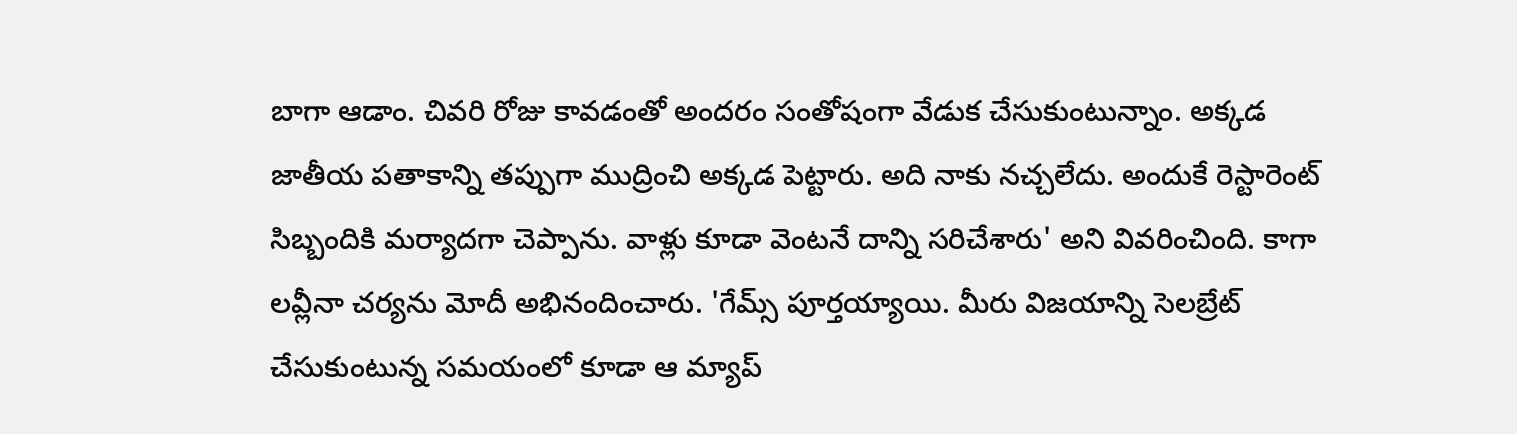బాగా ఆడాం. చివరి రోజు కావడంతో అందరం సంతోషంగా వేడుక చేసుకుంటున్నాం. అక్కడ జాతీయ పతాకాన్ని తప్పుగా ముద్రించి అక్కడ పెట్టారు. అది నాకు నచ్చలేదు. అందుకే రెస్టారెంట్ సిబ్బందికి మర్యాదగా చెప్పాను. వాళ్లు కూడా వెంటనే దాన్ని సరిచేశారు' అని వివరించింది. కాగా లవ్లీనా చర్యను మోదీ అభినందించారు. 'గేమ్స్ పూర్తయ్యాయి. మీరు విజయాన్ని సెలబ్రేట్ చేసుకుంటున్న సమయంలో కూడా ఆ మ్యాప్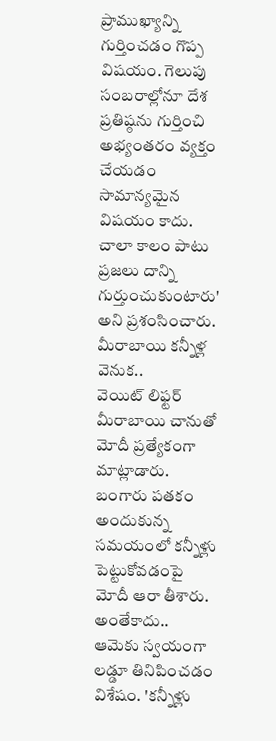ప్రాముఖ్యాన్ని గుర్తించడం గొప్ప విషయం. గెలుపు సంబరాల్లోనూ దేశ ప్రతిష్ఠను గుర్తించి అభ్యంతరం వ్యక్తం చేయడం సామాన్యమైన విషయం కాదు. చాలా కాలం పాటు ప్రజలు దాన్ని గుర్తుంచుకుంటారు' అని ప్రశంసించారు.
మీరాబాయి కన్నీళ్ల వెనుక..
వెయిట్ లిఫ్టర్ మీరాబాయి చానుతో మోదీ ప్రత్యేకంగా మాట్లాడారు. బంగారు పతకం అందుకున్న సమయంలో కన్నీళ్లు పెట్టుకోవడంపై మోదీ ఆరా తీశారు. అంతేకాదు.. ఆమెకు స్వయంగా లడ్డూ తినిపించడం విశేషం. 'కన్నీళ్లు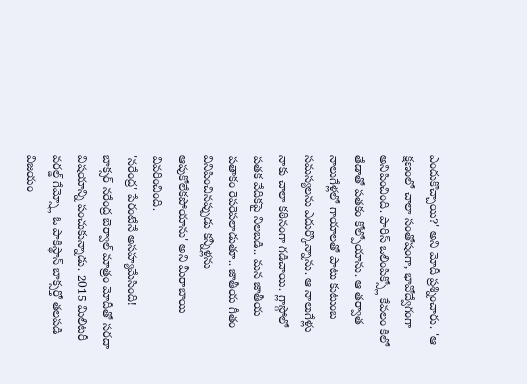ఎందుకొచ్చాయి?' అని మోదీ ప్రశ్నించారు. 'ఆ క్షణంలో చాలా సంతోషంగా, భావోద్వేగంగా అనిపించింది. పారిస్ ఒలింపిక్స్లో కేవలం కిలో తేడాతో పతకం కోల్పోయాను. ఆ తర్వాత నాలుగేళ్లలో గాయాలతో పాటు కుటుంబ సమస్యలను ఎదుర్కొన్నాను. ఆ నాలుగేళ్లు నాకు చాలా కఠినంగా గడిచాయి. గ్లాస్గోలో పతక వేదికపై నిలబడి.. మన జాతీయ పతాకం రెపరెపలాడుతూ.. జాతీయ గీతం వినిపించినప్పుడు కన్నీళ్లను ఆపుకోలేకపోయాను' అని మీరాబాయి వివరించింది.
'నరేంద్ర' పేరంటేనే అసహ్యమేసింది!
బాక్సర్ నరేంద్ర బెర్వాల్ మాత్రం మోదీతో సరదా విషయాన్ని పంచుకున్నాడు. 2015 మిలిటరీ వరల్డ్ గేమ్స్లో ఓ పాకిస్థాన్ బాక్సర్తో తలపడి విజయం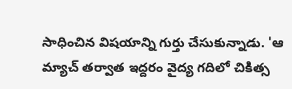సాధించిన విషయాన్ని గుర్తు చేసుకున్నాడు. 'ఆ మ్యాచ్ తర్వాత ఇద్దరం వైద్య గదిలో చికిత్స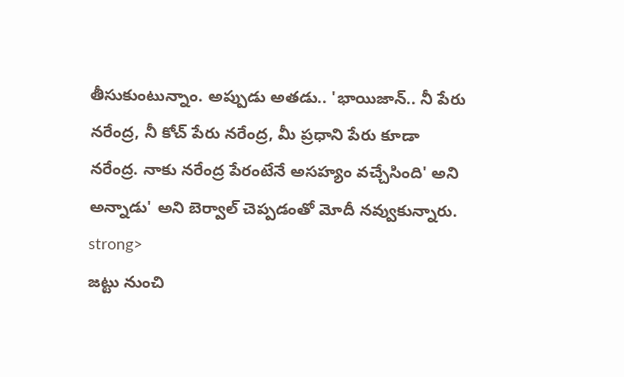తీసుకుంటున్నాం. అప్పుడు అతడు.. 'భాయిజాన్.. నీ పేరు నరేంద్ర, నీ కోచ్ పేరు నరేంద్ర, మీ ప్రధాని పేరు కూడా నరేంద్ర. నాకు నరేంద్ర పేరంటేనే అసహ్యం వచ్చేసింది' అని అన్నాడు' అని బెర్వాల్ చెప్పడంతో మోదీ నవ్వుకున్నారు.
strong>
జట్టు నుంచి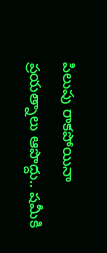పిలుపు రాకపోయినా ప్రయత్నాలు ఆపొద్దు.. షమీకి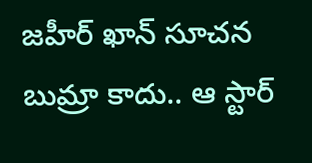జహీర్ ఖాన్ సూచన
బుమ్రా కాదు.. ఆ స్టార్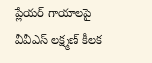ప్లేయర్ గాయాలపై వీవీఎస్ లక్ష్మణ్ కీలక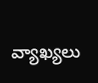వ్యాఖ్యలు